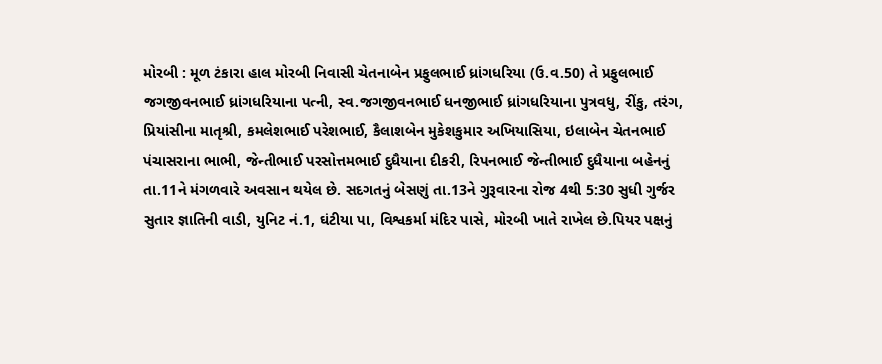મોરબી : મૂળ ટંકારા હાલ મોરબી નિવાસી ચેતનાબેન પ્રફુલભાઈ ધ્રાંગધરિયા (ઉ.વ.50) તે પ્રફુલભાઈ જગજીવનભાઈ ધ્રાંગધરિયાના પત્ની, સ્વ.જગજીવનભાઈ ધનજીભાઈ ધ્રાંગધરિયાના પુત્રવધુ, રીંકુ, તરંગ, પ્રિયાંસીના માતૃશ્રી, કમલેશભાઈ પરેશભાઈ, કૈલાશબેન મુકેશકુમાર અખિયાસિયા, ઇલાબેન ચેતનભાઈ પંચાસરાના ભાભી, જેન્તીભાઈ પરસોત્તમભાઈ દુધૈયાના દીકરી, રિપનભાઈ જેન્તીભાઈ દુધૈયાના બહેનનું તા.11ને મંગળવારે અવસાન થયેલ છે. સદગતનું બેસણું તા.13ને ગુરૂવારના રોજ 4થી 5:30 સુધી ગુર્જર સુતાર જ્ઞાતિની વાડી, યુનિટ નં.1, ઘંટીયા પા, વિશ્વકર્મા મંદિર પાસે, મોરબી ખાતે રાખેલ છે.પિયર પક્ષનું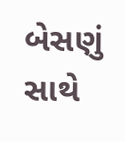બેસણું સાથે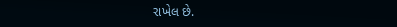રાખેલ છે.